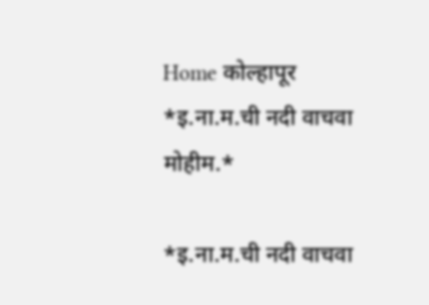Home कोल्हापूर *इ.ना.म.ची नदी वाचवा मोहीम.*

*इ.ना.म.ची नदी वाचवा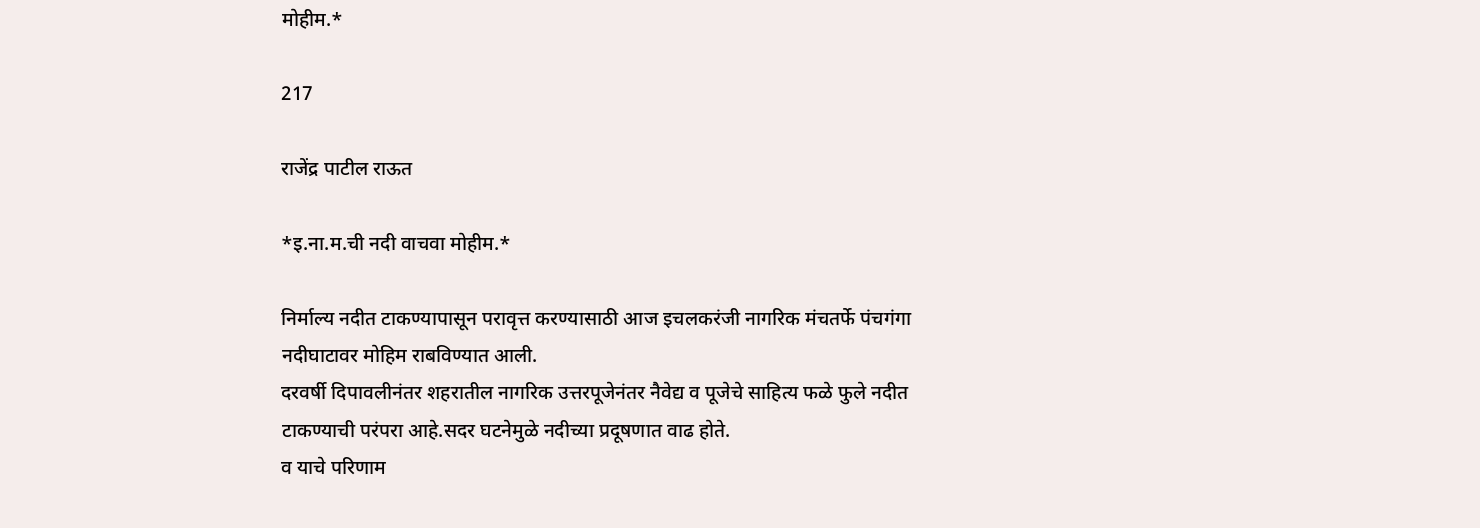मोहीम.*

217

राजेंद्र पाटील राऊत

*इ.ना.म.ची नदी वाचवा मोहीम.*

निर्माल्य नदीत टाकण्यापासून परावृत्त करण्यासाठी आज इचलकरंजी नागरिक मंचतर्फे पंचगंगा नदीघाटावर मोहिम राबविण्यात आली.
दरवर्षी दिपावलीनंतर शहरातील नागरिक उत्तरपूजेनंतर नैवेद्य व पूजेचे साहित्य फळे फुले नदीत टाकण्याची परंपरा आहे.सदर घटनेमुळे नदीच्या प्रदूषणात वाढ होते.
व याचे परिणाम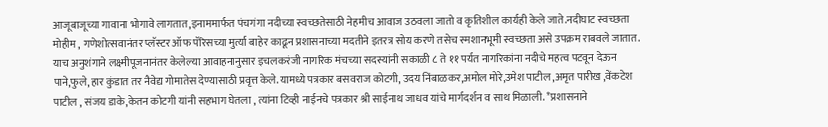आजूबाजूच्या गावाना भोगावे लागतात,इनाममार्फत पंचगंगा नदीच्या स्वच्छतेसाठी नेहमीच आवाज उठवला जातो व कृतिशील कार्यही केले जाते.नदीघाट स्वच्छता मोहीम , गणेशोत्सवानंतर प्लॅस्टर ऑफ पॅरिसच्या मुर्त्या बाहेर काढून प्रशासनाच्या मदतीने इतरत्र सोय करणे तसेच स्मशानभूमी स्वच्छता असे उपक्रम राबवले जातात. याच अनुशंगाने लक्ष्मीपूजनानंतर केलेल्या आवाहनानुसार इचलकरंजी नागरिक मंचच्या सदस्यांनी सकाळी ८ ते ११ पर्यत नागरिकांना नदीचे महत्व पटवून देऊन पाने,फुले, हार कुंडात तर नैवेद्य गोमातेस देण्यासाठी प्रवृत्त केले. यामध्ये पत्रकार बसवराज कोटगी, उदय निंबाळकर,अमोल मोरे,उमेश पाटील ,अमृत पारीख ,वेंकटेश पाटील , संजय डाके,केतन कोटगी यांनी सहभाग घेतला , त्यांना टिव्ही नाईनचे पत्रकार श्री साईनाथ जाधव यांचे मार्गदर्शन व साथ मिळाली. *प्रशासनाने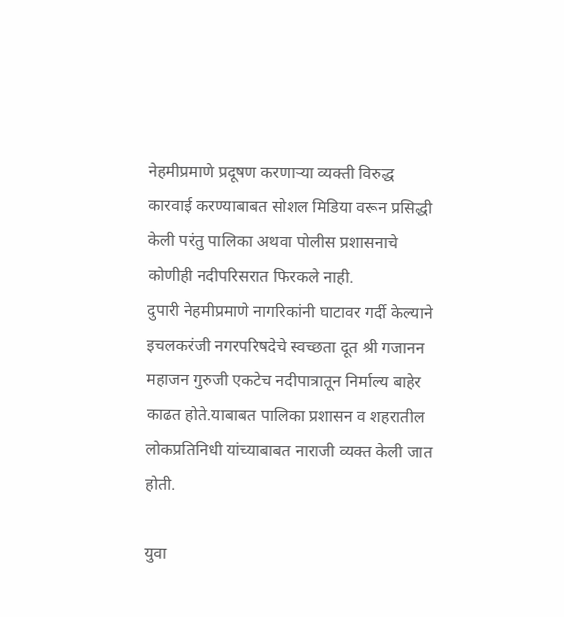नेहमीप्रमाणे प्रदूषण करणाऱ्या व्यक्ती विरुद्ध कारवाई करण्याबाबत सोशल मिडिया वरून प्रसिद्धी केली परंतु पालिका अथवा पोलीस प्रशासनाचे कोणीही नदीपरिसरात फिरकले नाही.
दुपारी नेहमीप्रमाणे नागरिकांनी घाटावर गर्दी केल्याने इचलकरंजी नगरपरिषदेचे स्वच्छता दूत श्री गजानन महाजन गुरुजी एकटेच नदीपात्रातून निर्माल्य बाहेर काढत होते.याबाबत पालिका प्रशासन व शहरातील लोकप्रतिनिधी यांच्याबाबत नाराजी व्यक्त केली जात होती.

युवा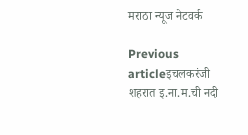मराठा न्यूज नेटवर्क

Previous articleइचलकरंजी शहरात इ.ना.म.ची नदी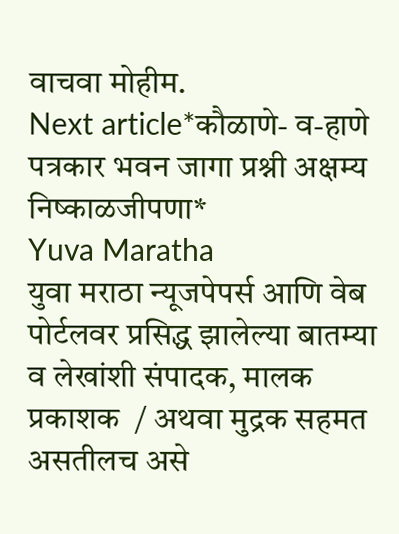वाचवा मोहीम.
Next article*कौळाणे- व-हाणे पत्रकार भवन जागा प्रश्नी अक्षम्य निष्काळजीपणा*
Yuva Maratha
युवा मराठा न्यूजपेपर्स आणि वेब पोर्टलवर प्रसिद्ध झालेल्या बातम्या व लेखांशी संपादक, मालक प्रकाशक  / अथवा मुद्रक सहमत असतीलच असे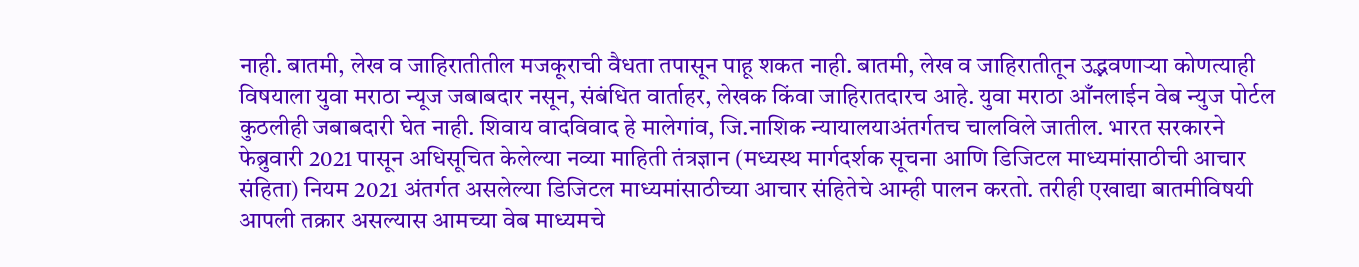नाही. बातमी, लेख व जाहिरातीतील मजकूराची वैधता तपासून पाहू शकत नाही. बातमी, लेख व जाहिरातीतून उद्भवणाऱ्या कोणत्याही विषयाला युवा मराठा न्यूज जबाबदार नसून, संबंधित वार्ताहर, लेखक किंवा जाहिरातदारच आहे. युवा मराठा आँनलाईन वेब न्युज पोर्टल कुठलीही जबाबदारी घेत नाही. शिवाय वादविवाद हे मालेगांव, जि.नाशिक न्यायालयाअंतर्गतच चालविले जातील. भारत सरकारने फेब्रुवारी 2021 पासून अधिसूचित केलेल्या नव्या माहिती तंत्रज्ञान (मध्यस्थ मार्गदर्शक सूचना आणि डिजिटल माध्यमांसाठीची आचार संहिता) नियम 2021 अंतर्गत असलेल्या डिजिटल माध्यमांसाठीच्या आचार संहितेचे आम्ही पालन करतो. तरीही एखाद्या बातमीविषयी आपली तक्रार असल्यास आमच्या वेब माध्यमचे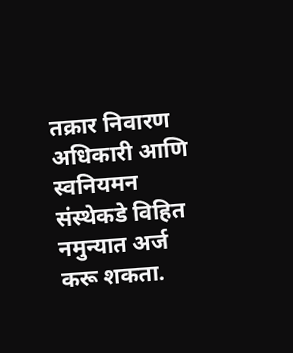तक्रार निवारण अधिकारी आणि स्वनियमन संस्थेकडे विहित नमुन्यात अर्ज करू शकता.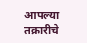आपल्या तक्रारीचे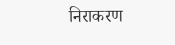निराकरण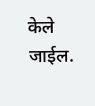केले जाईल.